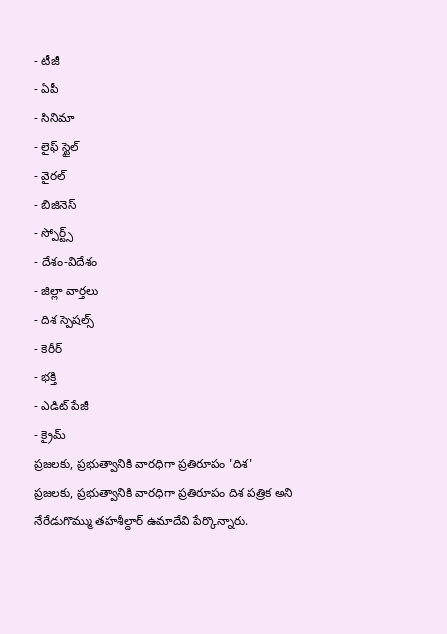- టీజీ
- ఏపీ
- సినిమా
- లైఫ్ స్టైల్
- వైరల్
- బిజినెస్
- స్పోర్ట్స్
- దేశం-విదేశం
- జిల్లా వార్తలు
- దిశ స్పెషల్స్
- కెరీర్
- భక్తి
- ఎడిట్ పేజీ
- క్రైమ్
ప్రజలకు, ప్రభుత్వానికి వారధిగా ప్రతిరూపం 'దిశ'
ప్రజలకు, ప్రభుత్వానికి వారధిగా ప్రతిరూపం దిశ పత్రిక అని నేరేడుగొమ్ము తహశీల్దార్ ఉమాదేవి పేర్కొన్నారు.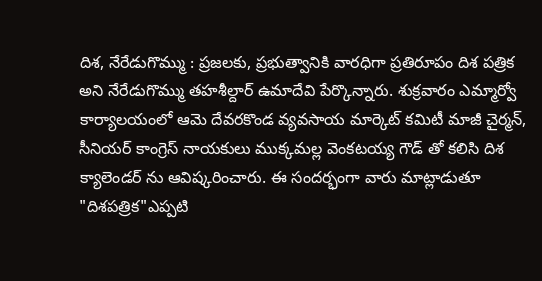దిశ, నేరేడుగొమ్ము : ప్రజలకు, ప్రభుత్వానికి వారధిగా ప్రతిరూపం దిశ పత్రిక అని నేరేడుగొమ్ము తహశీల్దార్ ఉమాదేవి పేర్కొన్నారు. శుక్రవారం ఎమ్మార్వో కార్యాలయంలో ఆమె దేవరకొండ వ్యవసాయ మార్కెట్ కమిటీ మాజీ చైర్మన్, సీనియర్ కాంగ్రెస్ నాయకులు ముక్కమల్ల వెంకటయ్య గౌడ్ తో కలిసి దిశ క్యాలెండర్ ను ఆవిష్కరించారు. ఈ సందర్భంగా వారు మాట్లాడుతూ "దిశపత్రిక"ఎప్పటి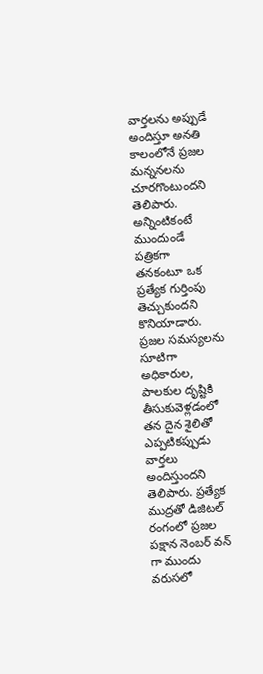వార్తలను అప్పుడే అందిస్తూ అనతి కాలంలోనే ప్రజల మన్ననలను చూరగొంటుందని తెలిపారు. అన్నింటికంటే ముందుండే పత్రికగా తనకంటూ ఒక ప్రత్యేక గుర్తింపు తెచ్చుకుందని కొనియాడారు. ప్రజల సమస్యలను సూటిగా అధికారుల, పాలకుల దృష్టికి తీసుకువెళ్లడంలో తన దైన శైలితో ఎప్పటికప్పుడు వార్తలు అందిస్తుందని తెలిపారు. ప్రత్యేక ముద్రతో డిజిటల్ రంగంలో ప్రజల పక్షాన నెంబర్ వన్ గా ముందు వరుసలో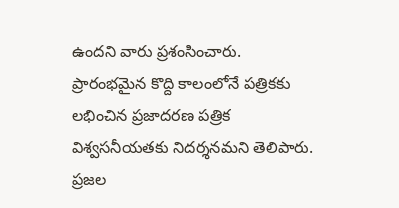ఉందని వారు ప్రశంసించారు. ప్రారంభమైన కొద్ది కాలంలోనే పత్రికకు లభించిన ప్రజాదరణ పత్రిక విశ్వసనీయతకు నిదర్శనమని తెలిపారు. ప్రజల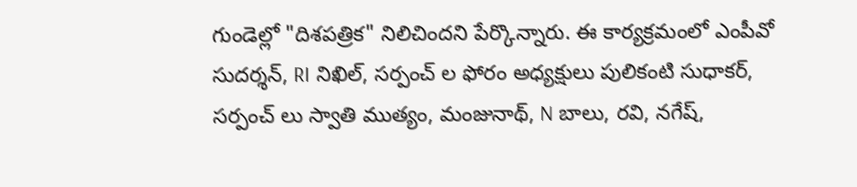గుండెల్లో "దిశపత్రిక" నిలిచిందని పేర్కొన్నారు. ఈ కార్యక్రమంలో ఎంపీవో సుదర్శన్, RI నిఖిల్, సర్పంచ్ ల ఫోరం అధ్యక్షులు పులికంటి సుధాకర్, సర్పంచ్ లు స్వాతి ముత్యం, మంజునాథ్, N బాలు, రవి, నగేష్,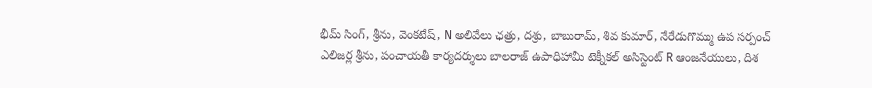భీమ్ సింగ్, శ్రీను, వెంకటేష్, N అలివేలు ఛత్రు, దశ్రు, బాబురామ్, శివ కుమార్, నేరేడుగొమ్ము ఉప సర్పంచ్ ఎలిజర్ల శ్రీను, పంచాయతీ కార్యదర్శులు బాలరాజ్ ఉపాధిహామీ టెక్నీకల్ అసిస్టెంట్ R ఆంజనేయులు, దిశ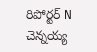రిపోర్టర్ N చెన్నయ్య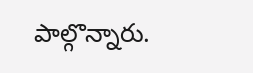పాల్గొన్నారు.